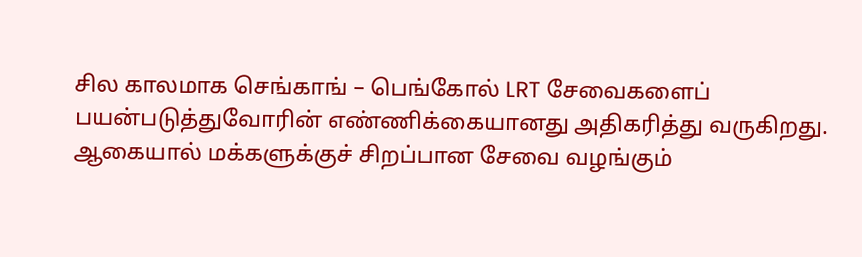சில காலமாக செங்காங் – பெங்கோல் LRT சேவைகளைப் பயன்படுத்துவோரின் எண்ணிக்கையானது அதிகரித்து வருகிறது. ஆகையால் மக்களுக்குச் சிறப்பான சேவை வழங்கும்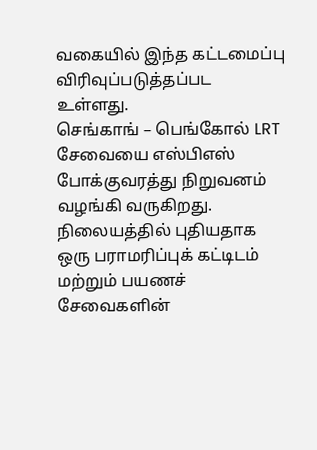வகையில் இந்த கட்டமைப்பு விரிவுப்படுத்தப்பட உள்ளது.
செங்காங் – பெங்கோல் LRT சேவையை எஸ்பிஎஸ் போக்குவரத்து நிறுவனம் வழங்கி வருகிறது.
நிலையத்தில் புதியதாக ஒரு பராமரிப்புக் கட்டிடம் மற்றும் பயணச் சேவைகளின்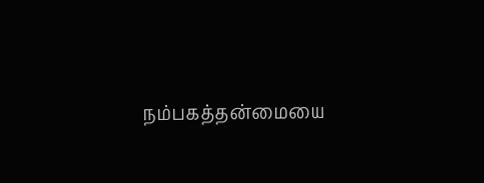நம்பகத்தன்மையை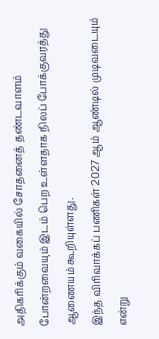அதிகரிக்கும் வகையில் சோதனைத் தண்டவாளம் போன்றவையும் இடம் பெற உள்ளதாக நிலப் போக்குவரத்து ஆணையம் கூறியுள்ளது.
இந்த விரிவாக்கப் பணிகள் 2027 ஆம் ஆண்டில் முடிவடையும் என்று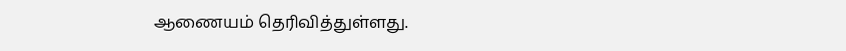ஆணையம் தெரிவித்துள்ளது.